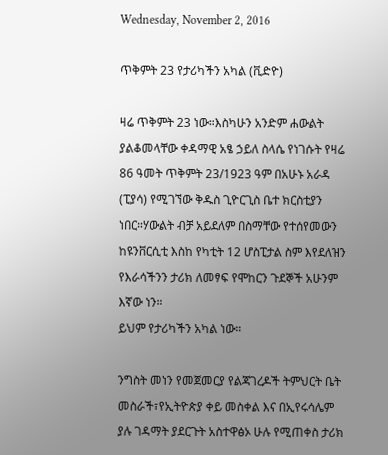Wednesday, November 2, 2016

ጥቅምት 23 የታሪካችን አካል (ቪድዮ)

ዛሬ ጥቅምት 23 ነው።እስካሁን አንድም ሐውልት ያልቆመላቸው ቀዳማዊ አፄ ኃይለ ስላሴ የነገሱት የዛሬ 86 ዓመት ጥቅምት 23/1923 ዓም በአሁኑ አራዳ (ፒያሳ) የሚገኘው ቅዱስ ጊዮርጊስ ቤተ ክርስቲያን ነበር።ሃውልት ብቻ አይደለም በስማቸው የተሰየመውን ከዩንቨርሲቲ እስከ የካቲት 12 ሆስፒታል ስም እየደለዝን የእራሳችንን ታሪክ ለመፃፍ የሞከርን ጉደኞች አሁንም እኛው ነን።
ይህም የታሪካችን አካል ነው።

ንግስት መነን የመጀመርያ የልጃገረዶች ትምህርት ቤት መስራች፣የኢትዮጵያ ቀይ መስቀል እና በኢየሩሳሌም ያሉ ገዳማት ያደርጉት አስተዋፅኦ ሁሉ የሚጠቀስ ታሪክ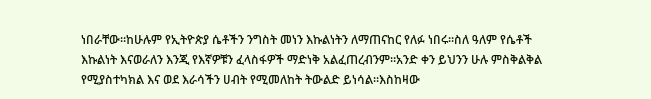ነበራቸው።ከሁሉም የኢትዮጵያ ሴቶችን ንግስት መነን እኩልነትን ለማጠናከር የለፉ ነበሩ።ስለ ዓለም የሴቶች እኩልነት እናወራለን እንጂ የእኛዎቹን ፈላስፋዎች ማድነቅ አልፈጠረብንም።አንድ ቀን ይህንን ሁሉ ምስቅልቅል የሚያስተካክል እና ወደ እራሳችን ሀብት የሚመለከት ትውልድ ይነሳል።እስከዛው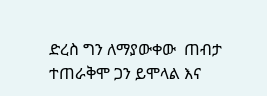ድረስ ግን ለማያውቀው  ጠብታ ተጠራቅሞ ጋን ይሞላል እና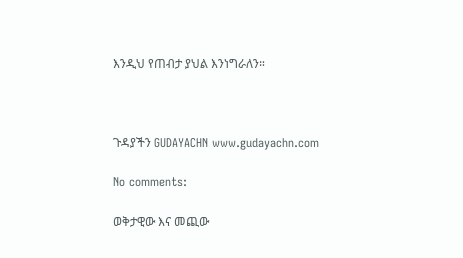እንዲህ የጠብታ ያህል እንነግራለን።



ጉዳያችን GUDAYACHN www.gudayachn.com

No comments:

ወቅታዊው እና መጪው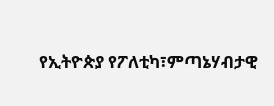የኢትዮጵያ የፖለቲካ፣ምጣኔሃብታዊ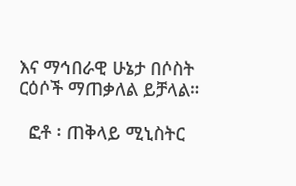እና ማኅበራዊ ሁኔታ በሶስት ርዕሶች ማጠቃለል ይቻላል።

  ፎቶ ፡ ጠቅላይ ሚኒስትር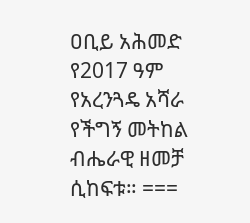ዐቢይ አሕመድ የ2017 ዓም የአረንጓዴ አሻራ የችግኝ መትከል ብሔራዊ ዘመቻ ሲከፍቱ። ===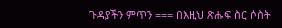ጉዳያችን ምጥን === በእዚህ ጽሑፍ ስር ሶስት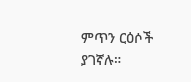ምጥን ርዕሶች ያገኛሉ።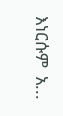እነርሱም  አ...